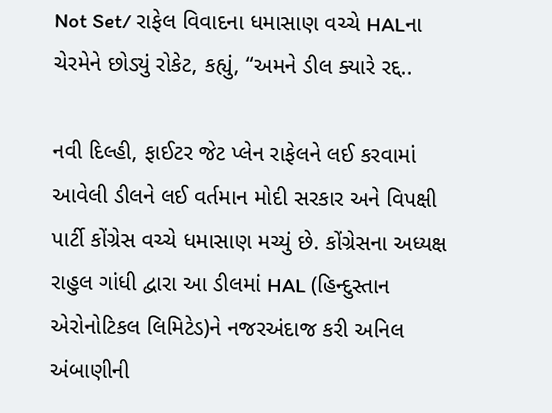Not Set/ રાફેલ વિવાદના ધમાસાણ વચ્ચે HALના ચેરમેને છોડ્યું રોકેટ, કહ્યું, “અમને ડીલ ક્યારે રદ્દ..

નવી દિલ્હી, ફાઈટર જેટ પ્લેન રાફેલને લઈ કરવામાં આવેલી ડીલને લઈ વર્તમાન મોદી સરકાર અને વિપક્ષી પાર્ટી કોંગ્રેસ વચ્ચે ધમાસાણ મચ્યું છે. કોંગ્રેસના અધ્યક્ષ રાહુલ ગાંધી દ્વારા આ ડીલમાં HAL (હિન્દુસ્તાન એરોનોટિકલ લિમિટેડ)ને નજરઅંદાજ કરી અનિલ અંબાણીની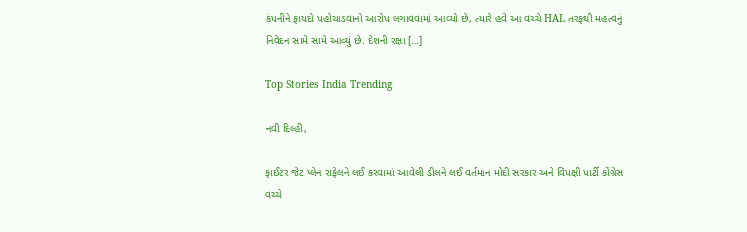કંપનીને ફાયદો પહોચાડવાનો આરોપ લગાવવામાં આવ્યો છે, ત્યારે હવે આ વચ્ચે HAL તરફથી મહત્વનું નિવેદન સામે સામે આવ્યું છે. દેશની રક્ષા […]

Top Stories India Trending

નવી દિલ્હી,

ફાઈટર જેટ પ્લેન રાફેલને લઈ કરવામાં આવેલી ડીલને લઈ વર્તમાન મોદી સરકાર અને વિપક્ષી પાર્ટી કોંગ્રેસ વચ્ચે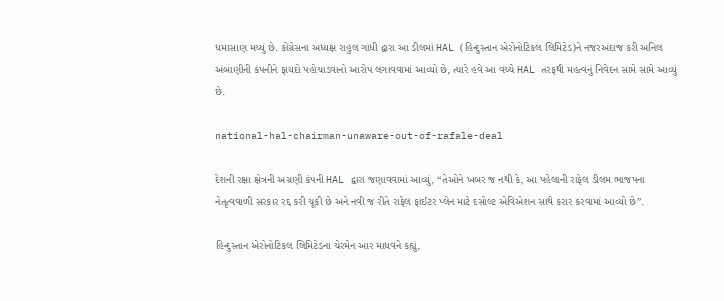ધમાસાણ મચ્યું છે. કોંગ્રેસના અધ્યક્ષ રાહુલ ગાંધી દ્વારા આ ડીલમાં HAL (હિન્દુસ્તાન એરોનોટિકલ લિમિટેડ)ને નજરઅંદાજ કરી અનિલ અંબાણીની કંપનીને ફાયદો પહોચાડવાનો આરોપ લગાવવામાં આવ્યો છે, ત્યારે હવે આ વચ્ચે HAL તરફથી મહત્વનું નિવેદન સામે સામે આવ્યું છે.

national-hal-chairman-unaware-out-of-rafale-deal

દેશની રક્ષા ક્ષેત્રની અગ્રણી કંપની HAL દ્વારા જણાવવામાં આવ્યું, “તેઓને ખબર જ નથી કે, આ પહેલાની રાફેલ ડીલમ ભાજપના નેતૃત્વવાળી સરકાર રદ્દ કરી ચૂકી છે અને નવી જ રીતે રાફેલ ફાઈટર પ્લેન માટે દસોલ્ટ એવિએશન સાથે કરાર કરવામાં આવ્યો છે”.

હિન્દુસ્તાન એરોનોટિકલ લિમિટેડના ચેરમેન આર માધવને કહ્યું,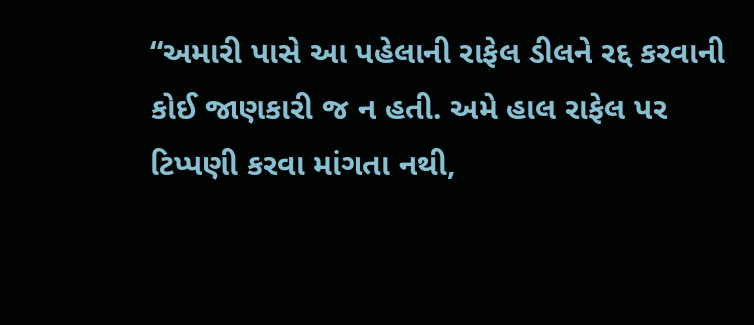“અમારી પાસે આ પહેલાની રાફેલ ડીલને રદ્દ કરવાની કોઈ જાણકારી જ ન હતી. અમે હાલ રાફેલ પર ટિપ્પણી કરવા માંગતા નથી,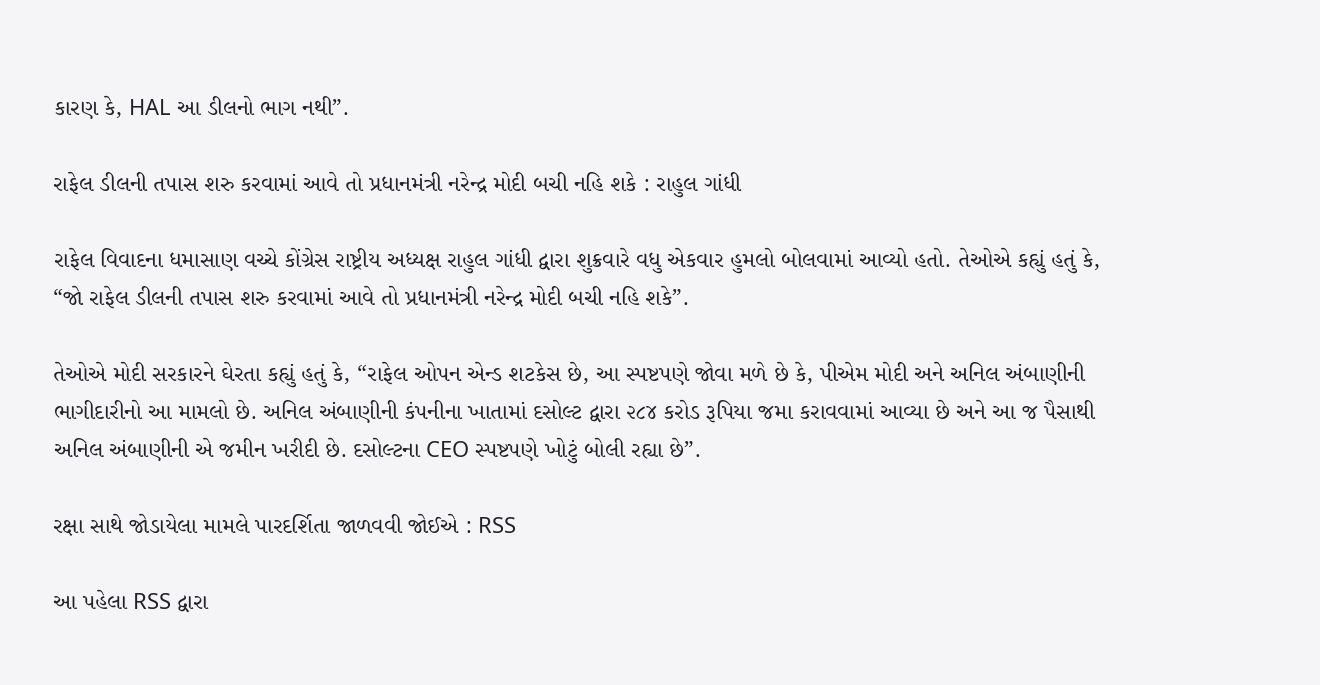કારણ કે, HAL આ ડીલનો ભાગ નથી”.

રાફેલ ડીલની તપાસ શરુ કરવામાં આવે તો પ્રધાનમંત્રી નરેન્દ્ર મોદી બચી નહિ શકે : રાહુલ ગાંધી

રાફેલ વિવાદના ધમાસાણ વચ્ચે કોંગ્રેસ રાષ્ટ્રીય અધ્યક્ષ રાહુલ ગાંધી દ્વારા શુક્રવારે વધુ એકવાર હુમલો બોલવામાં આવ્યો હતો. તેઓએ કહ્યું હતું કે, “જો રાફેલ ડીલની તપાસ શરુ કરવામાં આવે તો પ્રધાનમંત્રી નરેન્દ્ર મોદી બચી નહિ શકે”.

તેઓએ મોદી સરકારને ઘેરતા કહ્યું હતું કે, “રાફેલ ઓપન એન્ડ શટકેસ છે, આ સ્પષ્ટપણે જોવા મળે છે કે, પીએમ મોદી અને અનિલ અંબાણીની ભાગીદારીનો આ મામલો છે. અનિલ અંબાણીની કંપનીના ખાતામાં દસોલ્ટ દ્વારા ૨૮૪ કરોડ રૂપિયા જમા કરાવવામાં આવ્યા છે અને આ જ પૈસાથી અનિલ અંબાણીની એ જમીન ખરીદી છે. દસોલ્ટના CEO સ્પષ્ટપણે ખોટું બોલી રહ્યા છે”.

રક્ષા સાથે જોડાયેલા મામલે પારદર્શિતા જાળવવી જોઈએ : RSS

આ પહેલા RSS દ્વારા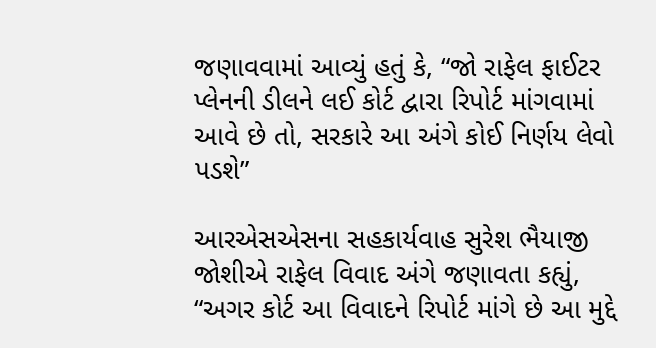જણાવવામાં આવ્યું હતું કે, “જો રાફેલ ફાઈટર પ્લેનની ડીલને લઈ કોર્ટ દ્વારા રિપોર્ટ માંગવામાં આવે છે તો, સરકારે આ અંગે કોઈ નિર્ણય લેવો પડશે”

આરએસએસના સહકાર્યવાહ સુરેશ ભૈયાજી જોશીએ રાફેલ વિવાદ અંગે જણાવતા કહ્યું, “અગર કોર્ટ આ વિવાદને રિપોર્ટ માંગે છે આ મુદ્દે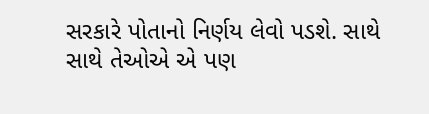સરકારે પોતાનો નિર્ણય લેવો પડશે. સાથે સાથે તેઓએ એ પણ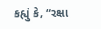કહ્યું કે, “રક્ષા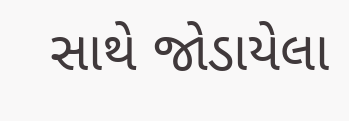સાથે જોડાયેલા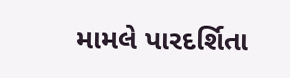મામલે પારદર્શિતા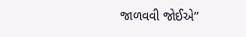જાળવવી જોઈએ”